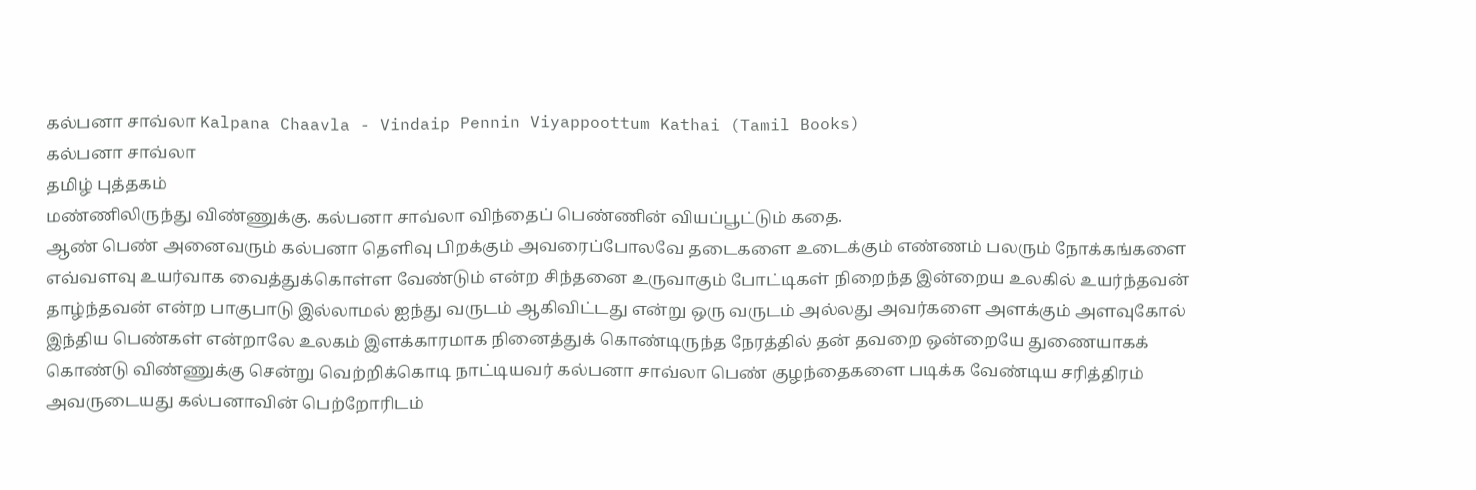கல்பனா சாவ்லா Kalpana Chaavla - Vindaip Pennin Viyappoottum Kathai (Tamil Books)
கல்பனா சாவ்லா
தமிழ் புத்தகம்
மண்ணிலிருந்து விண்ணுக்கு. கல்பனா சாவ்லா விந்தைப் பெண்ணின் வியப்பூட்டும் கதை.
ஆண் பெண் அனைவரும் கல்பனா தெளிவு பிறக்கும் அவரைப்போலவே தடைகளை உடைக்கும் எண்ணம் பலரும் நோக்கங்களை எவ்வளவு உயர்வாக வைத்துக்கொள்ள வேண்டும் என்ற சிந்தனை உருவாகும் போட்டிகள் நிறைந்த இன்றைய உலகில் உயர்ந்தவன் தாழ்ந்தவன் என்ற பாகுபாடு இல்லாமல் ஐந்து வருடம் ஆகிவிட்டது என்று ஒரு வருடம் அல்லது அவர்களை அளக்கும் அளவுகோல் இந்திய பெண்கள் என்றாலே உலகம் இளக்காரமாக நினைத்துக் கொண்டிருந்த நேரத்தில் தன் தவறை ஒன்றையே துணையாகக் கொண்டு விண்ணுக்கு சென்று வெற்றிக்கொடி நாட்டியவர் கல்பனா சாவ்லா பெண் குழந்தைகளை படிக்க வேண்டிய சரித்திரம் அவருடையது கல்பனாவின் பெற்றோரிடம்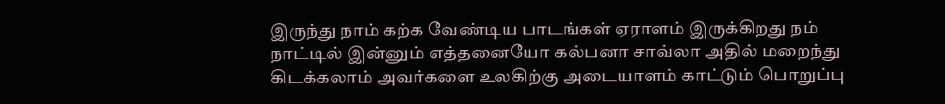இருந்து நாம் கற்க வேண்டிய பாடங்கள் ஏராளம் இருக்கிறது நம் நாட்டில் இன்னும் எத்தனையோ கல்பனா சாவ்லா அதில் மறைந்து கிடக்கலாம் அவர்களை உலகிற்கு அடையாளம் காட்டும் பொறுப்பு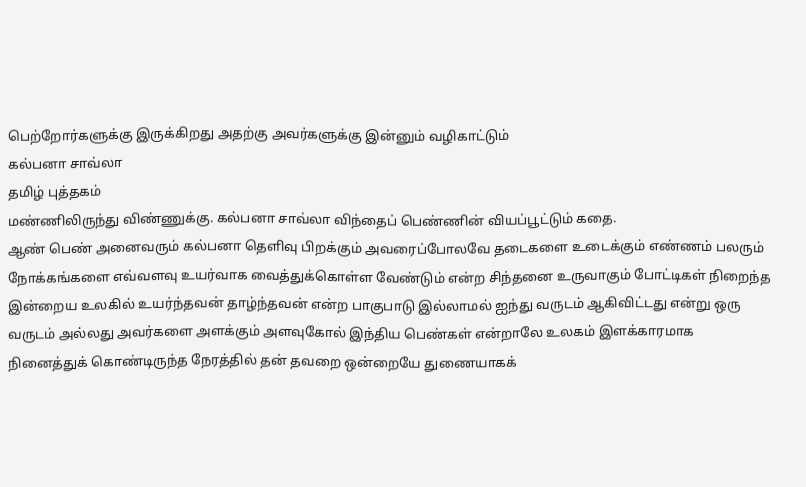பெற்றோர்களுக்கு இருக்கிறது அதற்கு அவர்களுக்கு இன்னும் வழிகாட்டும்
கல்பனா சாவ்லா
தமிழ் புத்தகம்
மண்ணிலிருந்து விண்ணுக்கு. கல்பனா சாவ்லா விந்தைப் பெண்ணின் வியப்பூட்டும் கதை.
ஆண் பெண் அனைவரும் கல்பனா தெளிவு பிறக்கும் அவரைப்போலவே தடைகளை உடைக்கும் எண்ணம் பலரும் நோக்கங்களை எவ்வளவு உயர்வாக வைத்துக்கொள்ள வேண்டும் என்ற சிந்தனை உருவாகும் போட்டிகள் நிறைந்த இன்றைய உலகில் உயர்ந்தவன் தாழ்ந்தவன் என்ற பாகுபாடு இல்லாமல் ஐந்து வருடம் ஆகிவிட்டது என்று ஒரு வருடம் அல்லது அவர்களை அளக்கும் அளவுகோல் இந்திய பெண்கள் என்றாலே உலகம் இளக்காரமாக நினைத்துக் கொண்டிருந்த நேரத்தில் தன் தவறை ஒன்றையே துணையாகக்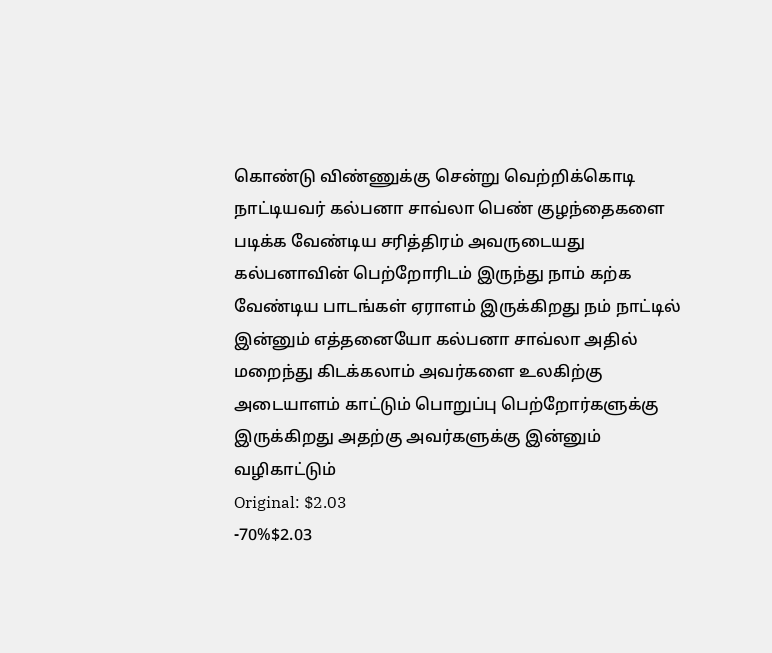கொண்டு விண்ணுக்கு சென்று வெற்றிக்கொடி நாட்டியவர் கல்பனா சாவ்லா பெண் குழந்தைகளை படிக்க வேண்டிய சரித்திரம் அவருடையது கல்பனாவின் பெற்றோரிடம் இருந்து நாம் கற்க வேண்டிய பாடங்கள் ஏராளம் இருக்கிறது நம் நாட்டில் இன்னும் எத்தனையோ கல்பனா சாவ்லா அதில் மறைந்து கிடக்கலாம் அவர்களை உலகிற்கு அடையாளம் காட்டும் பொறுப்பு பெற்றோர்களுக்கு இருக்கிறது அதற்கு அவர்களுக்கு இன்னும் வழிகாட்டும்
Original: $2.03
-70%$2.03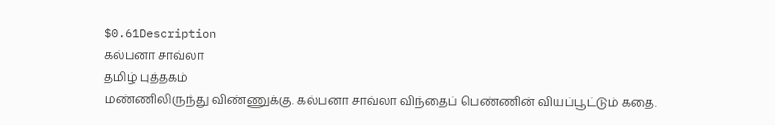$0.61Description
கல்பனா சாவ்லா
தமிழ் புத்தகம்
மண்ணிலிருந்து விண்ணுக்கு. கல்பனா சாவ்லா விந்தைப் பெண்ணின் வியப்பூட்டும் கதை.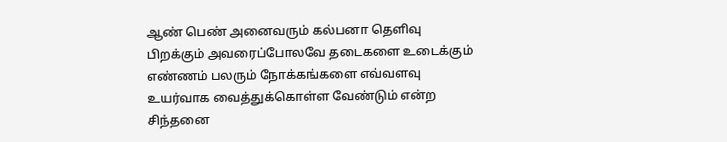ஆண் பெண் அனைவரும் கல்பனா தெளிவு பிறக்கும் அவரைப்போலவே தடைகளை உடைக்கும் எண்ணம் பலரும் நோக்கங்களை எவ்வளவு உயர்வாக வைத்துக்கொள்ள வேண்டும் என்ற சிந்தனை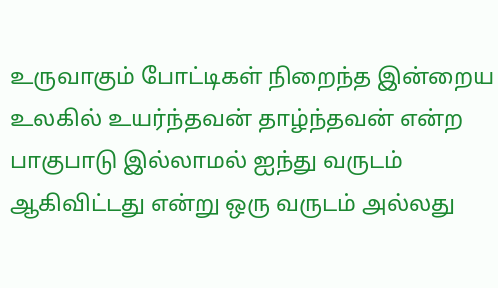உருவாகும் போட்டிகள் நிறைந்த இன்றைய உலகில் உயர்ந்தவன் தாழ்ந்தவன் என்ற பாகுபாடு இல்லாமல் ஐந்து வருடம் ஆகிவிட்டது என்று ஒரு வருடம் அல்லது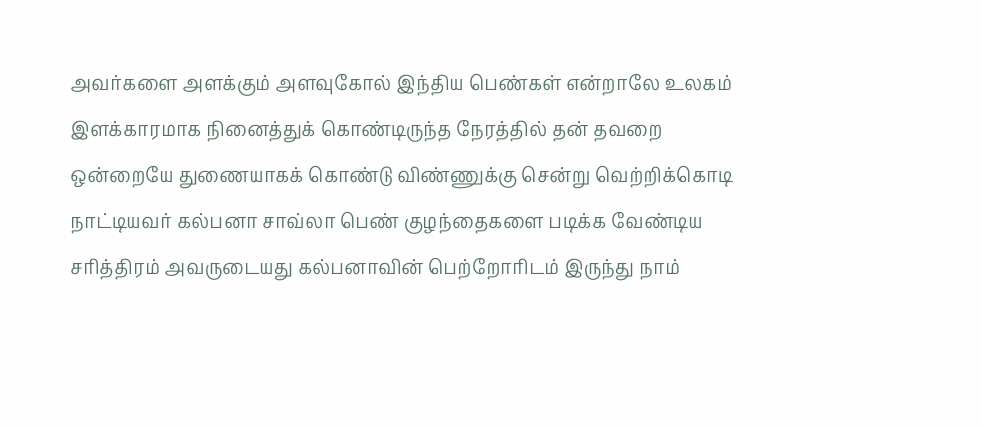அவர்களை அளக்கும் அளவுகோல் இந்திய பெண்கள் என்றாலே உலகம் இளக்காரமாக நினைத்துக் கொண்டிருந்த நேரத்தில் தன் தவறை ஒன்றையே துணையாகக் கொண்டு விண்ணுக்கு சென்று வெற்றிக்கொடி நாட்டியவர் கல்பனா சாவ்லா பெண் குழந்தைகளை படிக்க வேண்டிய சரித்திரம் அவருடையது கல்பனாவின் பெற்றோரிடம் இருந்து நாம்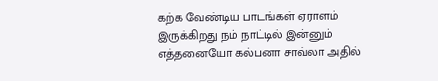கற்க வேண்டிய பாடங்கள் ஏராளம் இருக்கிறது நம் நாட்டில் இன்னும் எத்தனையோ கல்பனா சாவ்லா அதில்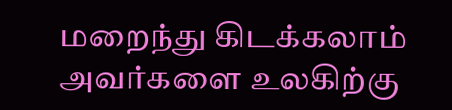மறைந்து கிடக்கலாம் அவர்களை உலகிற்கு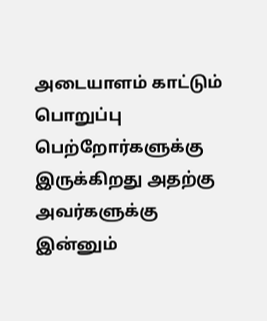அடையாளம் காட்டும் பொறுப்பு பெற்றோர்களுக்கு இருக்கிறது அதற்கு அவர்களுக்கு இன்னும்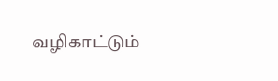வழிகாட்டும்